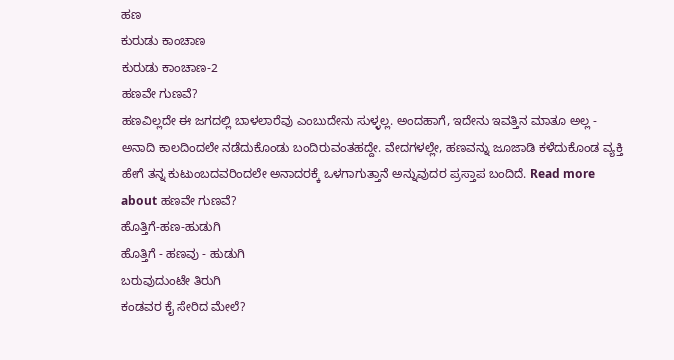ಹಣ
ಕುರುಡು ಕಾಂಚಾಣ
ಕುರುಡು ಕಾಂಚಾಣ-2
ಹಣವೇ ಗುಣವೆ?
ಹಣವಿಲ್ಲದೇ ಈ ಜಗದಲ್ಲಿ ಬಾಳಲಾರೆವು ಎಂಬುದೇನು ಸುಳ್ಳಲ್ಲ. ಅಂದಹಾಗೆ, ಇದೇನು ಇವತ್ತಿನ ಮಾತೂ ಅಲ್ಲ - ಅನಾದಿ ಕಾಲದಿಂದಲೇ ನಡೆದುಕೊಂಡು ಬಂದಿರುವಂತಹದ್ದೇ. ವೇದಗಳಲ್ಲೇ, ಹಣವನ್ನು ಜೂಜಾಡಿ ಕಳೆದುಕೊಂಡ ವ್ಯಕ್ತಿ ಹೇಗೆ ತನ್ನ ಕುಟುಂಬದವರಿಂದಲೇ ಅನಾದರಕ್ಕೆ ಒಳಗಾಗುತ್ತಾನೆ ಅನ್ನುವುದರ ಪ್ರಸ್ತಾಪ ಬಂದಿದೆ. Read more about ಹಣವೇ ಗುಣವೆ?
ಹೊತ್ತಿಗೆ-ಹಣ-ಹುಡುಗಿ
ಹೊತ್ತಿಗೆ - ಹಣವು - ಹುಡುಗಿ
ಬರುವುದುಂಟೇ ತಿರುಗಿ
ಕಂಡವರ ಕೈ ಸೇರಿದ ಮೇಲೆ?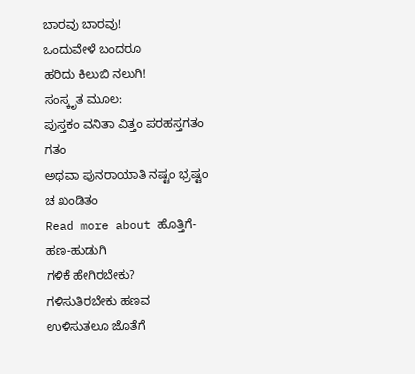ಬಾರವು ಬಾರವು!
ಒಂದುವೇಳೆ ಬಂದರೂ
ಹರಿದು ಕಿಲುಬಿ ನಲುಗಿ!
ಸಂಸ್ಕೃತ ಮೂಲ:
ಪುಸ್ತಕಂ ವನಿತಾ ವಿತ್ತಂ ಪರಹಸ್ತಗತಂ ಗತಂ
ಅಥವಾ ಪುನರಾಯಾತಿ ನಷ್ಟಂ ಭ್ರಷ್ಟಂ ಚ ಖಂಡಿತಂ
Read more about ಹೊತ್ತಿಗೆ-ಹಣ-ಹುಡುಗಿ
ಗಳಿಕೆ ಹೇಗಿರಬೇಕು?
ಗಳಿಸುತಿರಬೇಕು ಹಣವ
ಉಳಿಸುತಲೂ ಜೊತೆಗೆ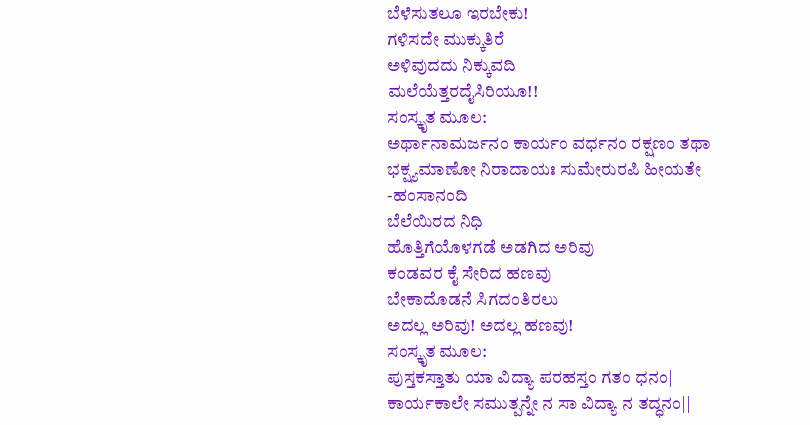ಬೆಳೆಸುತಲೂ ಇರಬೇಕು!
ಗಳಿಸದೇ ಮುಕ್ಕುತಿರೆ
ಅಳಿವುದದು ನಿಕ್ಕುವದಿ
ಮಲೆಯೆತ್ತರದೈಸಿರಿಯೂ!!
ಸಂಸ್ಕೃತ ಮೂಲ:
ಅರ್ಥಾನಾಮರ್ಜನಂ ಕಾರ್ಯಂ ವರ್ಧನಂ ರಕ್ಷಣಂ ತಥಾ
ಭಕ್ಷ್ಯಮಾಣೋ ನಿರಾದಾಯಃ ಸುಮೇರುರಪಿ ಹೀಯತೇ
-ಹಂಸಾನಂದಿ
ಬೆಲೆಯಿರದ ನಿಧಿ
ಹೊತ್ತಿಗೆಯೊಳಗಡೆ ಅಡಗಿದ ಅರಿವು
ಕಂಡವರ ಕೈ ಸೇರಿದ ಹಣವು
ಬೇಕಾದೊಡನೆ ಸಿಗದಂತಿರಲು
ಅದಲ್ಲ ಅರಿವು! ಅದಲ್ಲ ಹಣವು!
ಸಂಸ್ಕೃತ ಮೂಲ:
ಪುಸ್ತಕಸ್ತಾತು ಯಾ ವಿದ್ಯಾ ಪರಹಸ್ತಂ ಗತಂ ಧನಂ|
ಕಾರ್ಯಕಾಲೇ ಸಮುತ್ಪನ್ನೇ ನ ಸಾ ವಿದ್ಯಾ ನ ತದ್ಧನಂ||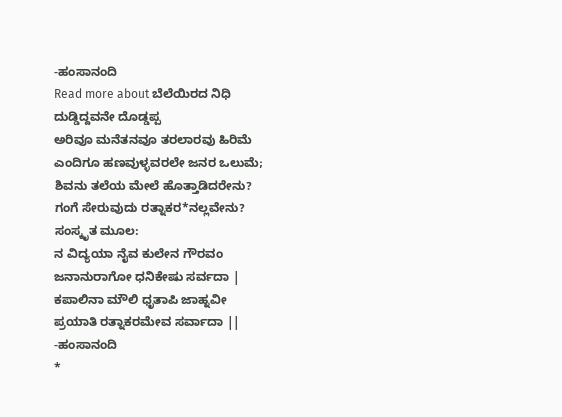-ಹಂಸಾನಂದಿ
Read more about ಬೆಲೆಯಿರದ ನಿಧಿ
ದುಡ್ಡಿದ್ದವನೇ ದೊಡ್ಡಪ್ಪ
ಅರಿವೂ ಮನೆತನವೂ ತರಲಾರವು ಹಿರಿಮೆ
ಎಂದಿಗೂ ಹಣವುಳ್ಳವರಲೇ ಜನರ ಒಲುಮೆ;
ಶಿವನು ತಲೆಯ ಮೇಲೆ ಹೊತ್ತಾಡಿದರೇನು?
ಗಂಗೆ ಸೇರುವುದು ರತ್ನಾಕರ*ನಲ್ಲವೇನು?
ಸಂಸ್ಕೃತ ಮೂಲ:
ನ ವಿದ್ಯಯಾ ನೈವ ಕುಲೇನ ಗೌರವಂ
ಜನಾನುರಾಗೋ ಧನಿಕೇಷು ಸರ್ವದಾ |
ಕಪಾಲಿನಾ ಮೌಲಿ ಧೃತಾಪಿ ಜಾಹ್ನವೀ
ಪ್ರಯಾತಿ ರತ್ನಾಕರಮೇವ ಸರ್ವಾದಾ ||
-ಹಂಸಾನಂದಿ
*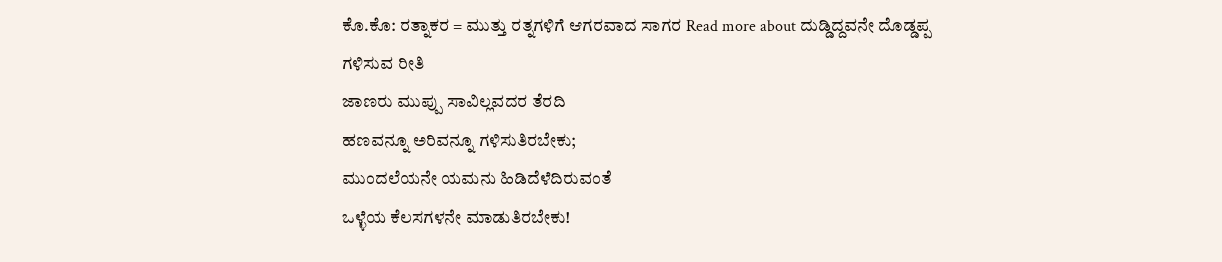ಕೊ.ಕೊ: ರತ್ನಾಕರ = ಮುತ್ತು ರತ್ನಗಳಿಗೆ ಆಗರವಾದ ಸಾಗರ Read more about ದುಡ್ಡಿದ್ದವನೇ ದೊಡ್ಡಪ್ಪ
ಗಳಿಸುವ ರೀತಿ
ಜಾಣರು ಮುಪ್ಪು ಸಾವಿಲ್ಲವದರ ತೆರದಿ
ಹಣವನ್ನೂ ಅರಿವನ್ನೂ ಗಳಿಸುತಿರಬೇಕು;
ಮುಂದಲೆಯನೇ ಯಮನು ಹಿಡಿದೆಳೆದಿರುವಂತೆ
ಒಳ್ಳೆಯ ಕೆಲಸಗಳನೇ ಮಾಡುತಿರಬೇಕು!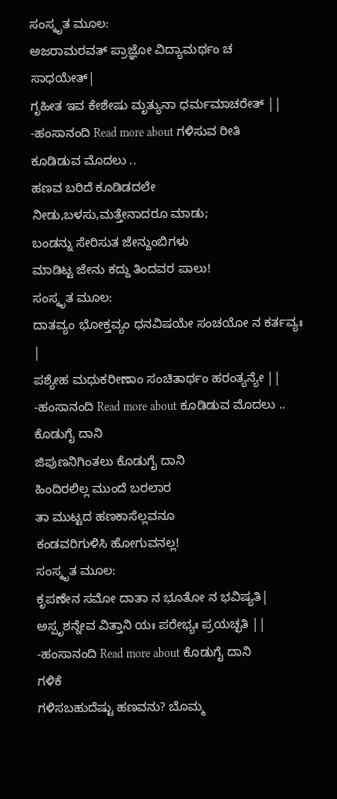ಸಂಸ್ಕೃತ ಮೂಲ:
ಅಜರಾಮರವತ್ ಪ್ರಾಜ್ಞೋ ವಿದ್ಯಾಮರ್ಥಂ ಚ ಸಾಧಯೇತ್|
ಗೃಹೀತ ಇವ ಕೇಶೇಷು ಮೃತ್ಯುನಾ ಧರ್ಮಮಾಚರೇತ್ ||
-ಹಂಸಾನಂದಿ Read more about ಗಳಿಸುವ ರೀತಿ
ಕೂಡಿಡುವ ಮೊದಲು ..
ಹಣವ ಬರಿದೆ ಕೂಡಿಡದಲೇ
ನೀಡು,ಬಳಸು,ಮತ್ತೇನಾದರೂ ಮಾಡು;
ಬಂಡನ್ನು ಸೇರಿಸುತ ಜೇನ್ದುಂಬಿಗಳು
ಮಾಡಿಟ್ಟ ಜೇನು ಕದ್ದು ತಿಂದವರ ಪಾಲು!
ಸಂಸ್ಕೃತ ಮೂಲ:
ದಾತವ್ಯಂ ಭೋಕ್ತವ್ಯಂ ಧನವಿಷಯೇ ಸಂಚಯೋ ನ ಕರ್ತವ್ಯಃ |
ಪಶ್ಯೇಹ ಮಧುಕರೀಣಾಂ ಸಂಚಿತಾರ್ಥಂ ಹರಂತ್ಯನ್ಯೇ ||
-ಹಂಸಾನಂದಿ Read more about ಕೂಡಿಡುವ ಮೊದಲು ..
ಕೊಡುಗೈ ದಾನಿ
ಜಿಪುಣನಿಗಿಂತಲು ಕೊಡುಗೈ ದಾನಿ
ಹಿಂದಿರಲಿಲ್ಲ ಮುಂದೆ ಬರಲಾರ
ತಾ ಮುಟ್ಟದ ಹಣಕಾಸೆಲ್ಲವನೂ
ಕಂಡವರಿಗುಳಿಸಿ ಹೋಗುವನಲ್ಲ!
ಸಂಸ್ಕೃತ ಮೂಲ:
ಕೃಪಣೇನ ಸಮೋ ದಾತಾ ನ ಭೂತೋ ನ ಭವಿಷ್ಯತಿ|
ಅಸ್ಪೃಶನ್ನೇವ ವಿತ್ತಾನಿ ಯಃ ಪರೇಭ್ಯಃ ಪ್ರಯಚ್ಛತಿ ||
-ಹಂಸಾನಂದಿ Read more about ಕೊಡುಗೈ ದಾನಿ
ಗಳಿಕೆ
ಗಳಿಸಬಹುದೆಷ್ಟು ಹಣವನು? ಬೊಮ್ಮ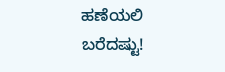ಹಣೆಯಲಿ ಬರೆದಷ್ಟು!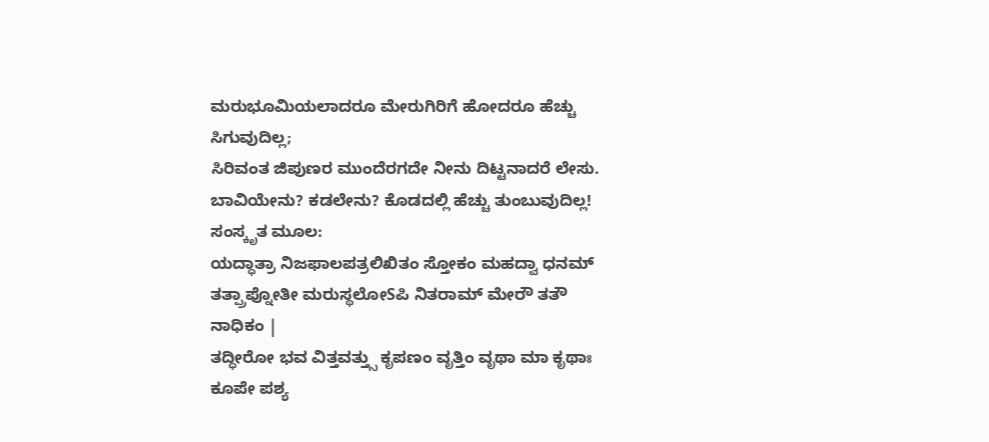ಮರುಭೂಮಿಯಲಾದರೂ ಮೇರುಗಿರಿಗೆ ಹೋದರೂ ಹೆಚ್ಚು ಸಿಗುವುದಿಲ್ಲ;
ಸಿರಿವಂತ ಜಿಪುಣರ ಮುಂದೆರಗದೇ ನೀನು ದಿಟ್ಟನಾದರೆ ಲೇಸು.
ಬಾವಿಯೇನು? ಕಡಲೇನು? ಕೊಡದಲ್ಲಿ ಹೆಚ್ಚು ತುಂಬುವುದಿಲ್ಲ!
ಸಂಸ್ಕೃತ ಮೂಲ:
ಯದ್ಧಾತ್ರಾ ನಿಜಫಾಲಪತ್ರಲಿಖಿತಂ ಸ್ತೋಕಂ ಮಹದ್ವಾ ಧನಮ್
ತತ್ಪ್ರಾಪ್ನೋತೀ ಮರುಸ್ಥಲೋSಪಿ ನಿತರಾಮ್ ಮೇರೌ ತತೌ ನಾಧಿಕಂ |
ತದ್ಧೀರೋ ಭವ ವಿತ್ತವತ್ತ್ಸು ಕೃಪಣಂ ವೃತ್ತಿಂ ವೃಥಾ ಮಾ ಕೃಥಾಃ
ಕೂಪೇ ಪಶ್ಯ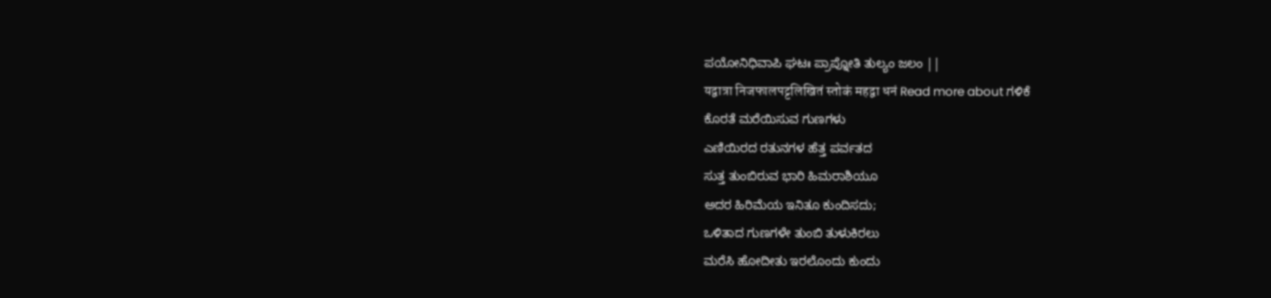ಪಯೋನಿಧಿವಾಪಿ ಘಟಃ ಪ್ರಾಪ್ನೋತಿ ತುಲ್ಯಂ ಜಲಂ ||
यद्वात्रा निजफालपट्टलिखितं स्तोकं महद्वा धनं Read more about ಗಳಿಕೆ
ಕೊರತೆ ಮರೆಯಿಸುವ ಗುಣಗಳು
ಎಣಿಯಿರದ ರತುನಗಳ ಹೆತ್ತ ಪರ್ವತದ
ಸುತ್ತ ತುಂಬಿರುವ ಭಾರಿ ಹಿಮರಾಶಿಯೂ
ಅದರ ಹಿರಿಮೆಯ ಇನಿತೂ ಕುಂದಿಸದು;
ಒಳಿತಾದ ಗುಣಗಳೇ ತುಂಬಿ ತುಳುಕಿರಲು
ಮರೆಸಿ ಹೋದೀತು ಇರಲೊಂದು ಕುಂದು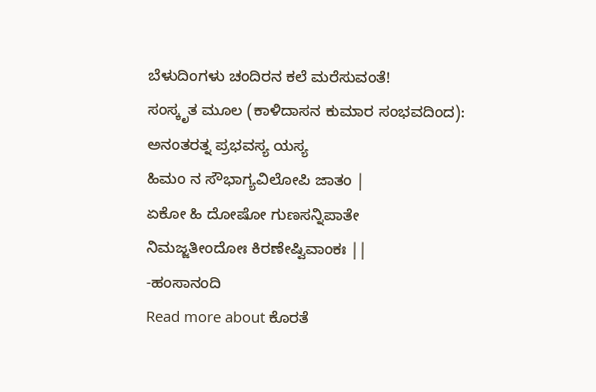ಬೆಳುದಿಂಗಳು ಚಂದಿರನ ಕಲೆ ಮರೆಸುವಂತೆ!
ಸಂಸ್ಕೃತ ಮೂಲ (ಕಾಳಿದಾಸನ ಕುಮಾರ ಸಂಭವದಿಂದ):
ಅನಂತರತ್ನ ಪ್ರಭವಸ್ಯ ಯಸ್ಯ
ಹಿಮಂ ನ ಸೌಭಾಗ್ಯವಿಲೋಪಿ ಜಾತಂ |
ಏಕೋ ಹಿ ದೋಷೋ ಗುಣಸನ್ನಿಪಾತೇ
ನಿಮಜ್ಜತೀಂದೋಃ ಕಿರಣೇಷ್ವಿವಾಂಕಃ ||
-ಹಂಸಾನಂದಿ
Read more about ಕೊರತೆ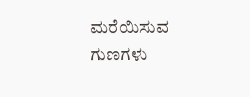ಮರೆಯಿಸುವ ಗುಣಗಳು